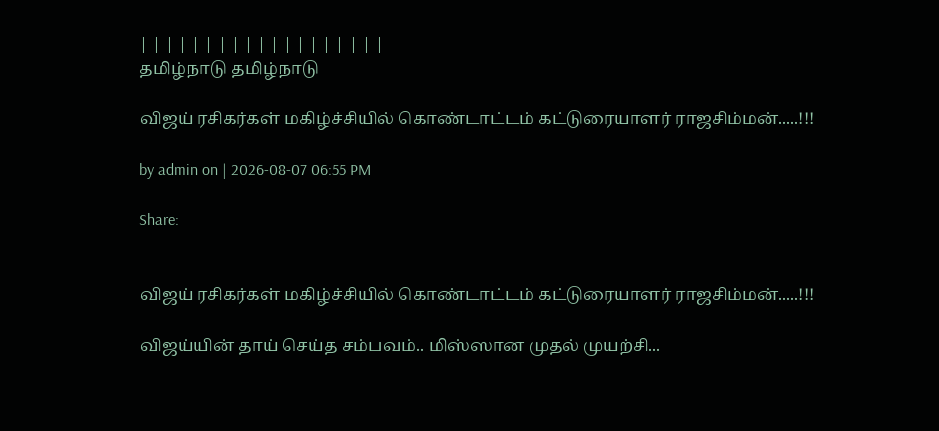| | | | | | | | | | | | | | | | | | |
தமிழ்நாடு தமிழ்நாடு

விஜய் ரசிகர்கள் மகிழ்ச்சியில் கொண்டாட்டம் கட்டுரையாளர் ராஜசிம்மன்.....!!!

by admin on | 2026-08-07 06:55 PM

Share:


விஜய் ரசிகர்கள் மகிழ்ச்சியில் கொண்டாட்டம் கட்டுரையாளர் ராஜசிம்மன்.....!!!

விஜய்யின் தாய் செய்த சம்பவம்.. மிஸ்ஸான முதல் முயற்சி...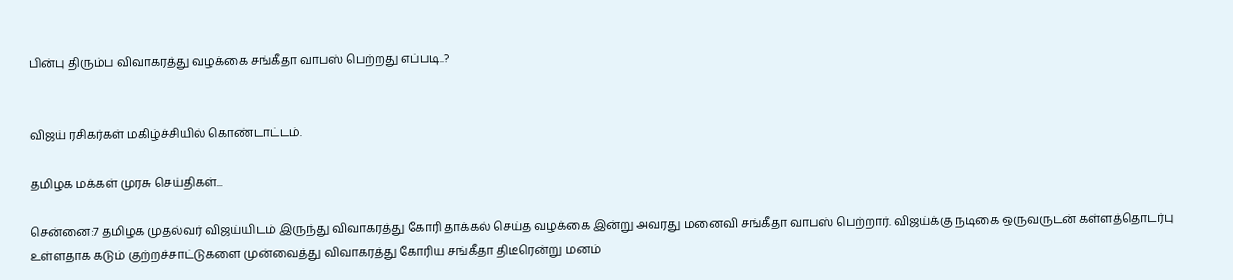பின்பு திரும்ப விவாகரத்து வழக்கை சங்கீதா வாபஸ் பெற்றது எப்படி..?


விஜய் ரசிகர்கள் மகிழ்ச்சியில் கொண்டாட்டம்.

தமிழக மக்கள் முரசு செய்திகள்...

சென்னை:7 தமிழக முதல்வர் விஜய்யிடம் இருந்து விவாகரத்து கோரி தாக்கல் செய்த வழக்கை இன்று அவரது மனைவி சங்கீதா வாபஸ் பெற்றார். விஜய்க்கு நடிகை ஒருவருடன் கள்ளத்தொடர்பு உள்ளதாக கடும் குற்றச்சாட்டுகளை முன்வைத்து விவாகரத்து கோரிய சங்கீதா திடீரென்று மனம்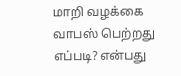மாறி வழக்கை வாபஸ் பெற்றது எப்படி? என்பது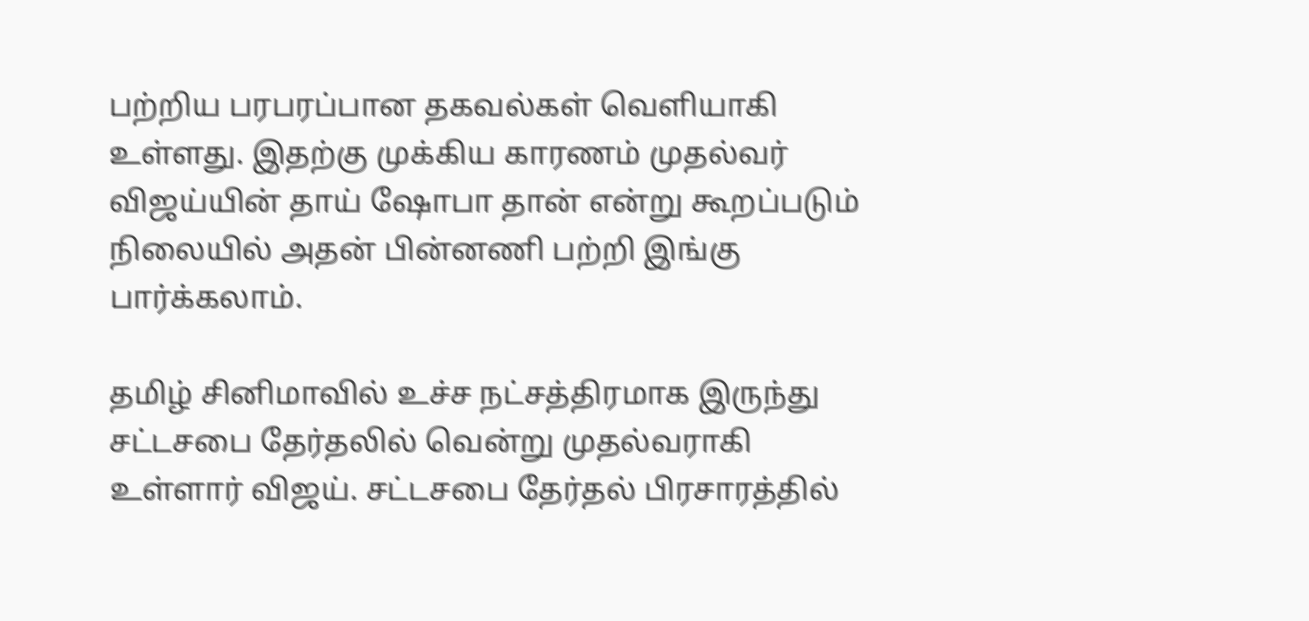பற்றிய பரபரப்பான தகவல்கள் வெளியாகி உள்ளது. இதற்கு முக்கிய காரணம் முதல்வர் விஜய்யின் தாய் ஷோபா தான் என்று கூறப்படும் நிலையில் அதன் பின்னணி பற்றி இங்கு பார்க்கலாம்.

தமிழ் சினிமாவில் உச்ச நட்சத்திரமாக இருந்து சட்டசபை தேர்தலில் வென்று முதல்வராகி உள்ளார் விஜய். சட்டசபை தேர்தல் பிரசாரத்தில்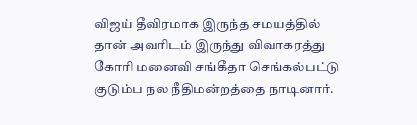விஜய் தீவிரமாக இருந்த சமயத்தில் தான் அவரிடம் இருந்து விவாகரத்து கோரி மனைவி சங்கீதா செங்கல்பட்டு குடும்ப நல நீதிமன்றத்தை நாடினார்.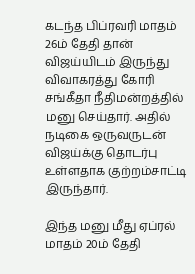கடந்த பிப்ரவரி மாதம் 26ம் தேதி தான் விஜய்யிடம் இருந்து விவாகரத்து கோரி சங்கீதா நீதிமன்றத்தில் மனு செய்தார். அதில் நடிகை ஒருவருடன் விஜய்க்கு தொடர்பு உள்ளதாக குற்றம்சாட்டி இருந்தார்.

இந்த மனு மீது ஏப்ரல் மாதம் 20ம் தேதி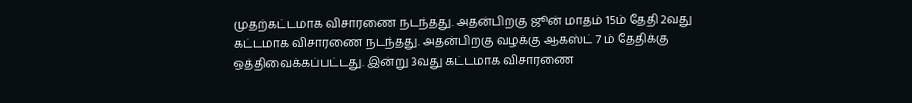முதற்கட்டமாக விசாரணை நடந்தது. அதன்பிறகு ஜூன் மாதம் 15ம் தேதி 2வது கட்டமாக விசாரணை நடந்தது. அதன்பிறகு வழக்கு ஆகஸ்ட் 7 ம் தேதிக்கு ஒத்திவைக்கப்பட்டது. இன்று 3வது கட்டமாக விசாரணை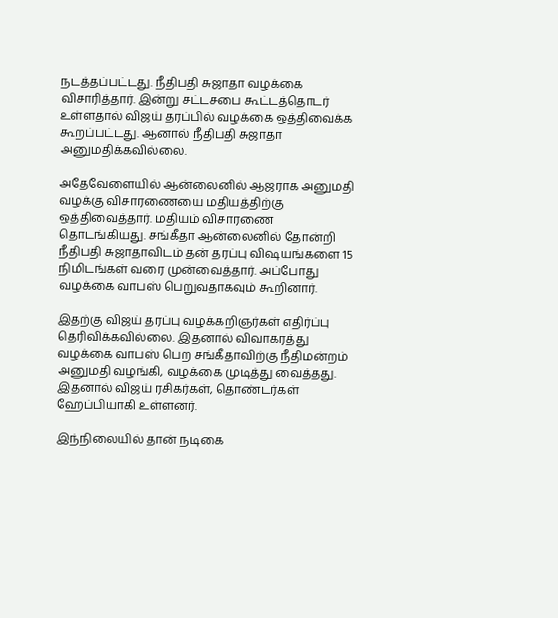நடத்தப்பட்டது. நீதிபதி சுஜாதா வழக்கை விசாரித்தார். இன்று சட்டசபை கூட்டத்தொடர் உள்ளதால் விஜய் தரப்பில் வழக்கை ஒத்திவைக்க கூறப்பட்டது. ஆனால் நீதிபதி சுஜாதா அனுமதிக்கவில்லை.

அதேவேளையில் ஆன்லைனில் ஆஜராக அனுமதி வழக்கு விசாரணையை மதியத்திற்கு ஒத்திவைத்தார். மதியம் விசாரணை தொடங்கியது. சங்கீதா ஆன்லைனில் தோன்றி நீதிபதி சுஜாதாவிடம் தன் தரப்பு விஷயங்களை 15 நிமிடங்கள் வரை முன்வைத்தார். அப்போது வழக்கை வாபஸ் பெறுவதாகவும் கூறினார்.

இதற்கு விஜய் தரப்பு வழக்கறிஞர்கள் எதிர்ப்பு தெரிவிக்கவில்லை. இதனால் விவாகரத்து வழக்கை வாபஸ் பெற சங்கீதாவிற்கு நீதிமன்றம் அனுமதி வழங்கி, வழக்கை முடித்து வைத்தது. இதனால் விஜய் ரசிகர்கள், தொண்டர்கள் ஹேப்பியாகி உள்ளனர்.

இந்நிலையில் தான் நடிகை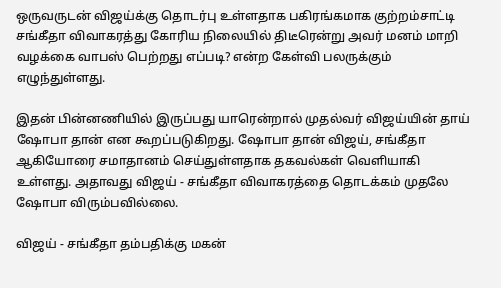ஒருவருடன் விஜய்க்கு தொடர்பு உள்ளதாக பகிரங்கமாக குற்றம்சாட்டி சங்கீதா விவாகரத்து கோரிய நிலையில் திடீரென்று அவர் மனம் மாறி வழக்கை வாபஸ் பெற்றது எப்படி? என்ற கேள்வி பலருக்கும் எழுந்துள்ளது.

இதன் பின்னணியில் இருப்பது யாரென்றால் முதல்வர் விஜய்யின் தாய் ஷோபா தான் என கூறப்படுகிறது. ஷோபா தான் விஜய், சங்கீதா ஆகியோரை சமாதானம் செய்துள்ளதாக தகவல்கள் வெளியாகி உள்ளது. அதாவது விஜய் - சங்கீதா விவாகரத்தை தொடக்கம் முதலே ஷோபா விரும்பவில்லை.

விஜய் - சங்கீதா தம்பதிக்கு மகன்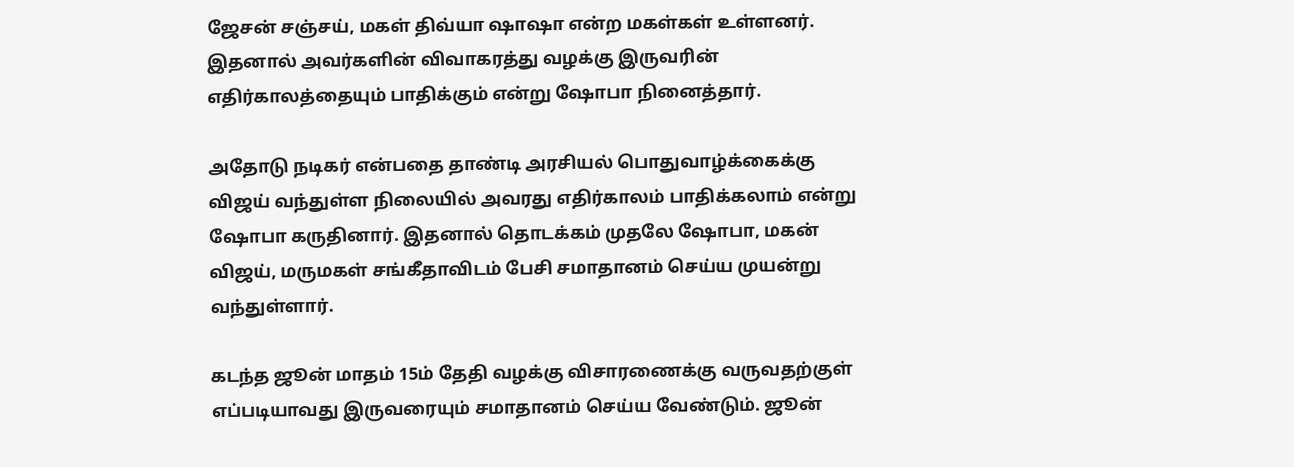ஜேசன் சஞ்சய், மகள் திவ்யா ஷாஷா என்ற மகள்கள் உள்ளனர். இதனால் அவர்களின் விவாகரத்து வழக்கு இருவரின் எதிர்காலத்தையும் பாதிக்கும் என்று ஷோபா நினைத்தார்.

அதோடு நடிகர் என்பதை தாண்டி அரசியல் பொதுவாழ்க்கைக்கு விஜய் வந்துள்ள நிலையில் அவரது எதிர்காலம் பாதிக்கலாம் என்று ஷோபா கருதினார். இதனால் தொடக்கம் முதலே ஷோபா, மகன் விஜய், மருமகள் சங்கீதாவிடம் பேசி சமாதானம் செய்ய முயன்று வந்துள்ளார்.

கடந்த ஜூன் மாதம் 15ம் தேதி வழக்கு விசாரணைக்கு வருவதற்குள் எப்படியாவது இருவரையும் சமாதானம் செய்ய வேண்டும். ஜூன்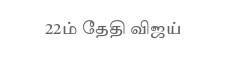22ம் தேதி விஜய்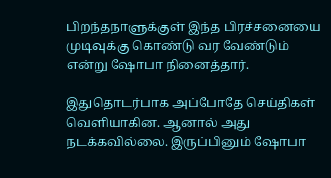பிறந்தநாளுக்குள் இந்த பிரச்சனையை முடிவுக்கு கொண்டு வர வேண்டும் என்று ஷோபா நினைத்தார்.

இதுதொடர்பாக அப்போதே செய்திகள் வெளியாகின. ஆனால் அது நடக்கவில்லை. இருப்பினும் ஷோபா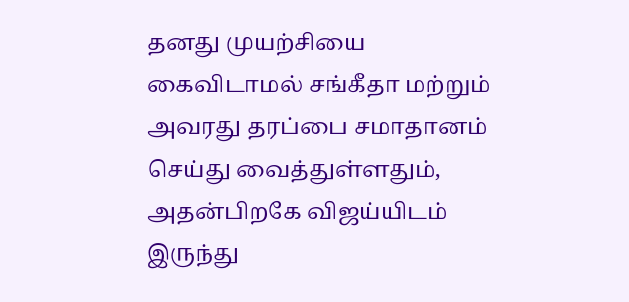தனது முயற்சியை கைவிடாமல் சங்கீதா மற்றும் அவரது தரப்பை சமாதானம் செய்து வைத்துள்ளதும், அதன்பிறகே விஜய்யிடம் இருந்து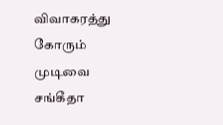விவாகரத்து கோரும் முடிவை சங்கீதா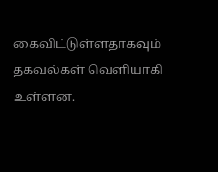கைவிட்டுள்ளதாகவும் தகவல்கள் வெளியாகி உள்ளன.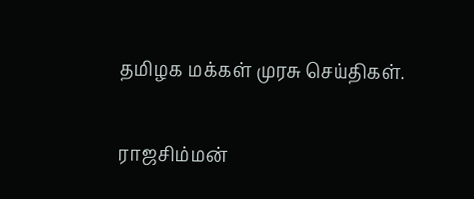தமிழக மக்கள் முரசு செய்திகள்.

ராஜசிம்மன்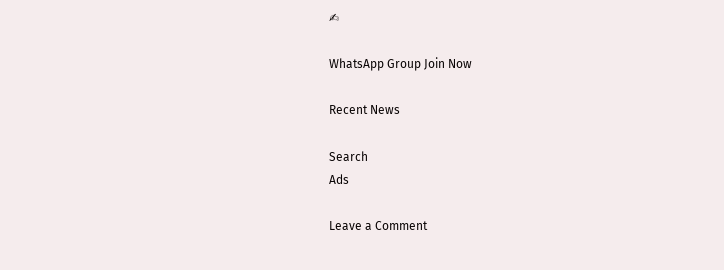✍

WhatsApp Group Join Now

Recent News

Search
Ads

Leave a Comment